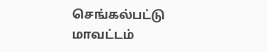செங்கல்பட்டு மாவட்டம்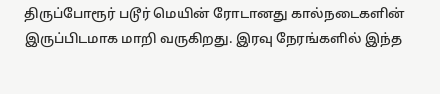திருப்போரூர் படூர் மெயின் ரோடானது கால்நடைகளின் இருப்பிடமாக மாறி வருகிறது. இரவு நேரங்களில் இந்த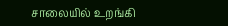சாலையில் உறங்கி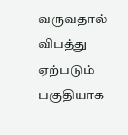வருவதால் விபத்து ஏற்படும் பகுதியாக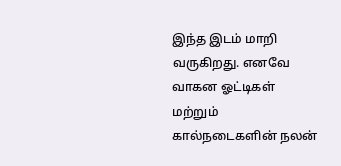இந்த இடம் மாறி வருகிறது. எனவே வாகன ஓட்டிகள் மற்றும் கால்நடைகளின் நலன்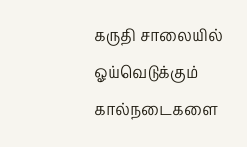கருதி சாலையில் ஓய்வெடுக்கும் கால்நடைகளை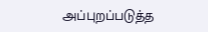அப்புறப்படுத்த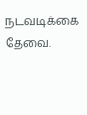நடவடிக்கை தேவை.